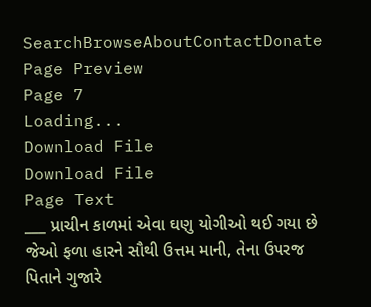SearchBrowseAboutContactDonate
Page Preview
Page 7
Loading...
Download File
Download File
Page Text
___ પ્રાચીન કાળમાં એવા ઘણુ યોગીઓ થઈ ગયા છે જેઓ ફળા હારને સૌથી ઉત્તમ માની, તેના ઉપરજ પિતાને ગુજારે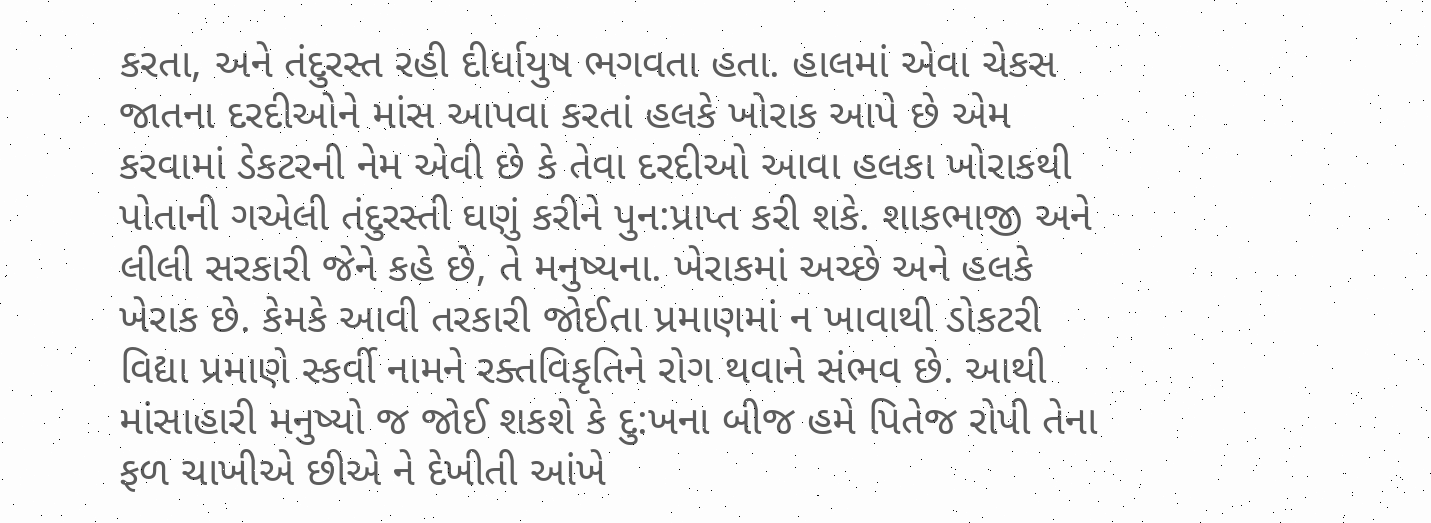કરતા, અને તંદુરસ્ત રહી દીર્ધાયુષ ભગવતા હતા. હાલમાં એવા ચેકસ જાતના દરદીઓને માંસ આપવા કરતાં હલકે ખોરાક આપે છે એમ કરવામાં ડેકટરની નેમ એવી છે કે તેવા દરદીઓ આવા હલકા ખોરાકથી પોતાની ગએલી તંદુરસ્તી ઘણું કરીને પુન:પ્રાપ્ત કરી શકે. શાકભાજી અને લીલી સરકારી જેને કહે છે, તે મનુષ્યના. ખેરાકમાં અચ્છે અને હલકે ખેરાક છે. કેમકે આવી તરકારી જોઈતા પ્રમાણમાં ન ખાવાથી ડોકટરી વિદ્યા પ્રમાણે સ્કર્વી નામને રક્તવિકૃતિને રોગ થવાને સંભવ છે. આથી માંસાહારી મનુષ્યો જ જોઈ શકશે કે દુ:ખના બીજ હમે પિતેજ રોપી તેના ફળ ચાખીએ છીએ ને દેખીતી આંખે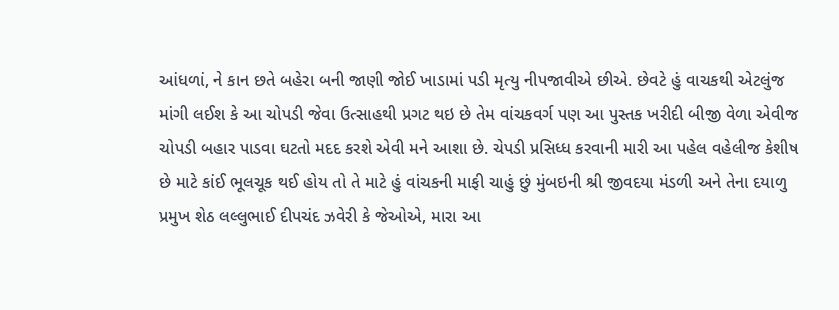આંધળાં, ને કાન છતે બહેરા બની જાણી જોઈ ખાડામાં પડી મૃત્યુ નીપજાવીએ છીએ. છેવટે હું વાચકથી એટલુંજ માંગી લઈશ કે આ ચોપડી જેવા ઉત્સાહથી પ્રગટ થઇ છે તેમ વાંચકવર્ગ પણ આ પુસ્તક ખરીદી બીજી વેળા એવીજ ચોપડી બહાર પાડવા ઘટતો મદદ કરશે એવી મને આશા છે. ચેપડી પ્રસિધ્ધ કરવાની મારી આ પહેલ વહેલીજ કેશીષ છે માટે કાંઈ ભૂલચૂક થઈ હોય તો તે માટે હું વાંચકની માફી ચાહું છું મુંબઇની શ્રી જીવદયા મંડળી અને તેના દયાળુ પ્રમુખ શેઠ લલ્લુભાઈ દીપચંદ ઝવેરી કે જેઓએ, મારા આ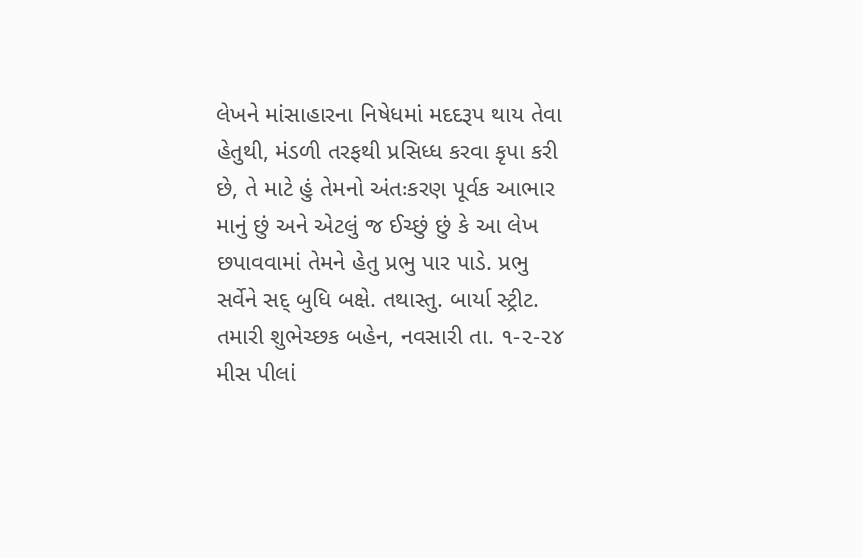લેખને માંસાહારના નિષેધમાં મદદરૂપ થાય તેવા હેતુથી, મંડળી તરફથી પ્રસિધ્ધ કરવા કૃપા કરી છે, તે માટે હું તેમનો અંતઃકરણ પૂર્વક આભાર માનું છું અને એટલું જ ઈચ્છું છું કે આ લેખ છપાવવામાં તેમને હેતુ પ્રભુ પાર પાડે. પ્રભુ સર્વેને સદ્ બુધિ બક્ષે. તથાસ્તુ. બાર્યા સ્ટ્રીટ. તમારી શુભેચ્છક બહેન, નવસારી તા. ૧-૨-૨૪ મીસ પીલાં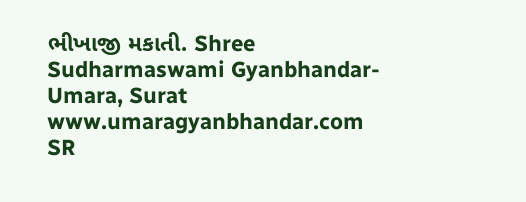ભીખાજી મકાતી. Shree Sudharmaswami Gyanbhandar-Umara, Surat www.umaragyanbhandar.com
SR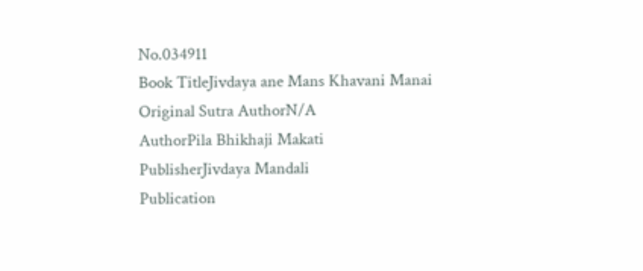No.034911
Book TitleJivdaya ane Mans Khavani Manai
Original Sutra AuthorN/A
AuthorPila Bhikhaji Makati
PublisherJivdaya Mandali
Publication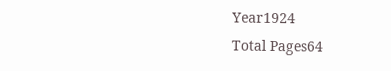Year1924
Total Pages64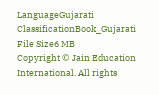LanguageGujarati
ClassificationBook_Gujarati
File Size6 MB
Copyright © Jain Education International. All rights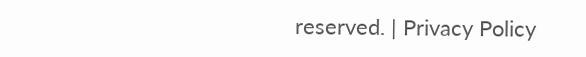reserved. | Privacy Policy